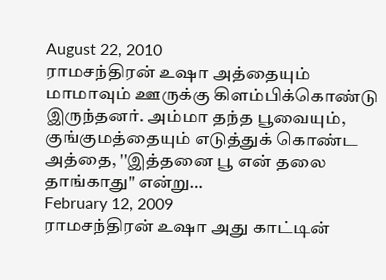August 22, 2010
ராமசந்திரன் உஷா அத்தையும் மாமாவும் ஊருக்கு கிளம்பிக்கொண்டு இருந்தனர். அம்மா தந்த பூவையும், குங்குமத்தையும் எடுத்துக் கொண்ட அத்தை, ''இத்தனை பூ என் தலை தாங்காது" என்று…
February 12, 2009
ராமசந்திரன் உஷா அது காட்டின்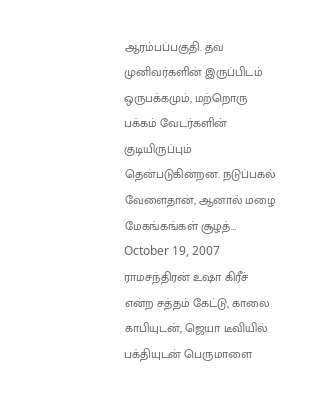ஆரம்பப்பகுதி. தவ முனிவர்களின் இருப்பிடம் ஒருபக்கமும், மற்றொரு பக்கம் வேடர்களின் குடியிருப்பும் தென்படுகின்றன. நடுப்பகல் வேளைதான், ஆனால் மழை மேகங்கங்கள் சூழத்…
October 19, 2007
ராமசந்திரன் உஷா கிரீச் என்ற சத்தம் கேட்டு, காலை காபியுடன், ஜெயா டீவியில் பக்தியுடன் பெருமாளை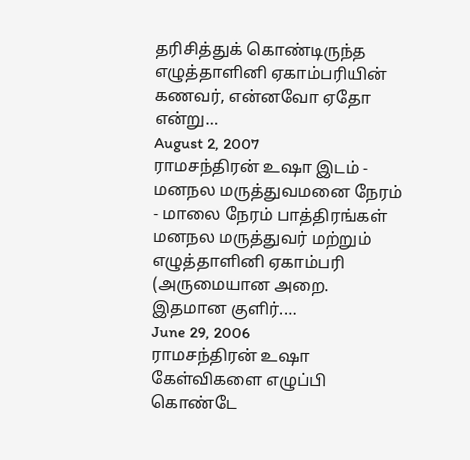தரிசித்துக் கொண்டிருந்த எழுத்தாளினி ஏகாம்பரியின் கணவர், என்னவோ ஏதோ என்று…
August 2, 2007
ராமசந்திரன் உஷா இடம் - மனநல மருத்துவமனை நேரம் - மாலை நேரம் பாத்திரங்கள் மனநல மருத்துவர் மற்றும் எழுத்தாளினி ஏகாம்பரி (அருமையான அறை. இதமான குளிர்.…
June 29, 2006
ராமசந்திரன் உஷா கேள்விகளை எழுப்பி கொண்டே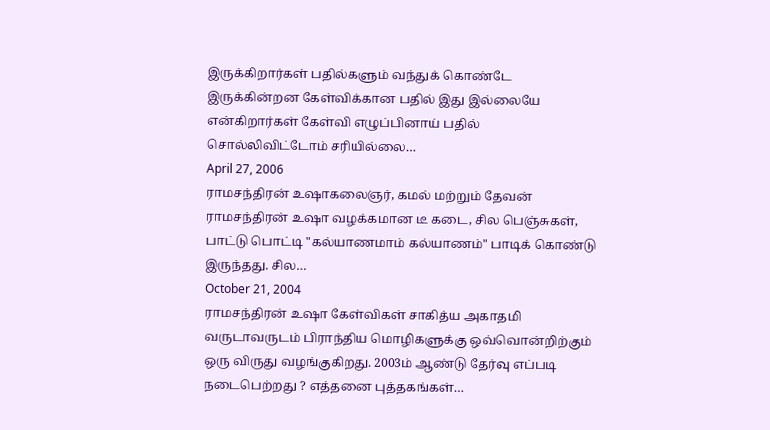இருக்கிறார்கள் பதில்களும் வந்துக் கொண்டே இருக்கின்றன கேள்விக்கான பதில் இது இல்லையே என்கிறார்கள் கேள்வி எழுப்பினாய் பதில் சொல்லிவிட்டோம் சரியில்லை…
April 27, 2006
ராமசந்திரன் உஷாகலைஞர், கமல் மற்றும் தேவன் ராமசந்திரன் உஷா வழக்கமான டீ கடை, சில பெஞ்சுகள், பாட்டு பொட்டி "கல்யாணமாம் கல்யாணம்" பாடிக் கொண்டு இருந்தது. சில…
October 21, 2004
ராமசந்திரன் உஷா கேள்விகள் சாகித்ய அகாதமி வருடாவருடம் பிராந்திய மொழிகளுக்கு ஒவ்வொன்றிற்கும் ஒரு விருது வழங்குகிறது. 2003ம் ஆண்டு தேர்வு எப்படி நடைபெற்றது ? எத்தனை புத்தகங்கள்…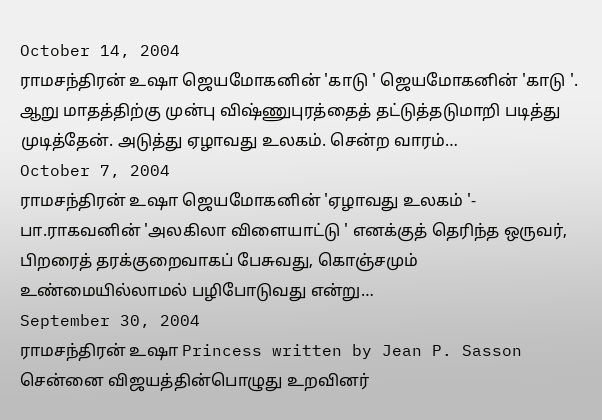October 14, 2004
ராமசந்திரன் உஷா ஜெயமோகனின் 'காடு ' ஜெயமோகனின் 'காடு '. ஆறு மாதத்திற்கு முன்பு விஷ்ணுபுரத்தைத் தட்டுத்தடுமாறி படித்து முடித்தேன். அடுத்து ஏழாவது உலகம். சென்ற வாரம்…
October 7, 2004
ராமசந்திரன் உஷா ஜெயமோகனின் 'ஏழாவது உலகம் '- பா.ராகவனின் 'அலகிலா விளையாட்டு ' எனக்குத் தெரிந்த ஒருவர், பிறரைத் தரக்குறைவாகப் பேசுவது, கொஞ்சமும் உண்மையில்லாமல் பழிபோடுவது என்று…
September 30, 2004
ராமசந்திரன் உஷா Princess written by Jean P. Sasson சென்னை விஜயத்தின்பொழுது உறவினர்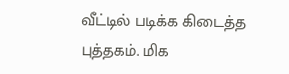வீட்டில் படிக்க கிடைத்த புத்தகம். மிக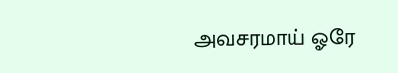அவசரமாய் ஓரே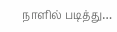நாளில் படித்து…